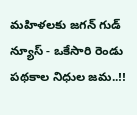మహిళలకు జగన్ గుడ్ న్యూస్ - ఒకేసారి రెండు పథకాల నిధుల జమ..!!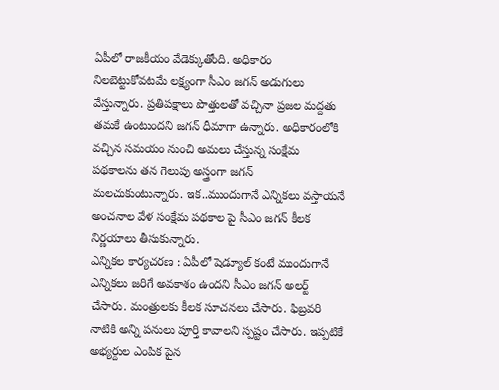ఏపీలో రాజకీయం వేడెక్కుతోంది. అధికారం నిలబెట్టుకోవటమే లక్ష్యంగా సీఎం జగన్ అడుగులు వేస్తున్నారు. ప్రతిపక్షాలు పొత్తులతో వచ్చినా ప్రజల మద్దతు తమకే ఉంటుందని జగన్ ధీమాగా ఉన్నారు. అధికారంలోకి వచ్చిన సమయం నుంచి అమలు చేస్తున్న సంక్షేమ పథకాలను తన గెలుపు అస్త్రంగా జగన్ మలచుకుంటున్నారు. ఇక..ముందుగానే ఎన్నికలు వస్తాయనే అంచనాల వేళ సంక్షేమ పథకాల పై సీఎం జగన్ కీలక నిర్ణయాలు తీసుకున్నారు.
ఎన్నికల కార్యచరణ : ఏపీలో షెడ్యూల్ కంటే ముందుగానే ఎన్నికలు జరిగే అవకాశం ఉందని సీఎం జగన్ అలర్ట్ చేసారు. మంత్రులకు కీలక సూచనలు చేసారు. ఫిబ్రవరి నాటికి అన్ని పనులు పూర్తి కావాలని స్పష్టం చేసారు. ఇప్పటికే అభ్యర్దుల ఎంపిక పైన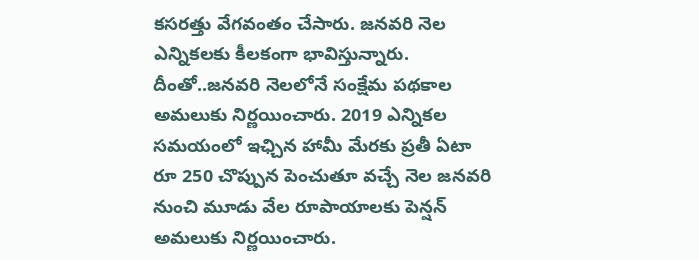కసరత్తు వేగవంతం చేసారు. జనవరి నెల ఎన్నికలకు కీలకంగా భావిస్తున్నారు. దీంతో..జనవరి నెలలోనే సంక్షేమ పథకాల అమలుకు నిర్ణయించారు. 2019 ఎన్నికల సమయంలో ఇఛ్చిన హామీ మేరకు ప్రతీ ఏటా రూ 250 చొప్పున పెంచుతూ వచ్చే నెల జనవరి నుంచి మూడు వేల రూపాయాలకు పెన్షన్ అమలుకు నిర్ణయించారు.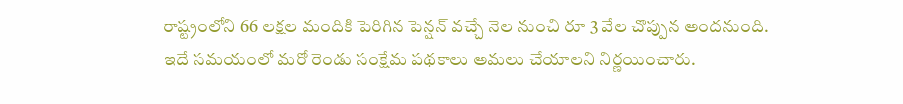రాష్ట్రంలోని 66 లక్షల మందికి పెరిగిన పెన్షన్ వచ్చే నెల నుంచి రూ 3 వేల చొప్పున అందనుంది. ఇదే సమయంలో మరో రెండు సంక్షేమ పథకాలు అమలు చేయాలని నిర్ణయించారు.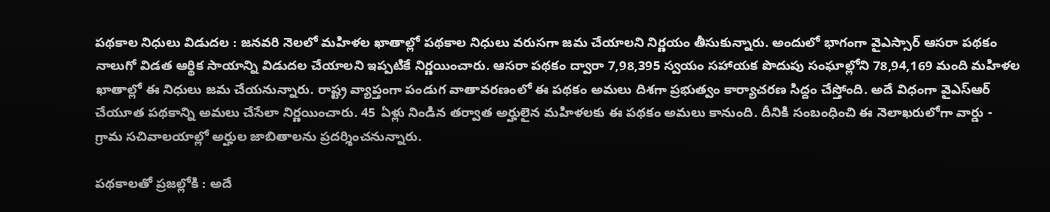పథకాల నిధులు విడుదల : జనవరి నెలలో మహిళల ఖాతాల్లో పథకాల నిధులు వరుసగా జమ చేయాలని నిర్ణయం తీసుకున్నారు. అందులో భాగంగా వైఎస్సార్ ఆసరా పథకం నాలుగో విడత ఆర్థిక సాయాన్ని విడుదల చేయాలని ఇప్పటికే నిర్ణయించారు. ఆసరా పథకం ద్వారా 7,98,395 స్వయం సహాయక పొదుపు సంఘాల్లోని 78,94,169 మంది మహిళల ఖాతాల్లో ఈ నిధులు జమ చేయనున్నారు. రాష్ట్ర వ్యాప్తంగా పండుగ వాతావరణంలో ఈ పథకం అమలు దిశగా ప్రభుత్వం కార్యాచరణ సిద్దం చేస్తోంది. అదే విధంగా వైఎస్ఆర్ చేయూత పథకాన్ని అమలు చేసేలా నిర్ణయించారు. 45 ఏళ్లు నిండిన తర్వాత అర్హులైన మహిళలకు ఈ పథకం అమలు కానుంది. దీనికి సంబంధించి ఈ నెలాఖరులోగా వార్డు - గ్రామ సచివాలయాల్లో అర్హుల జాబితాలను ప్రదర్శించనున్నారు.

పథకాలతో ప్రజల్లోకి : అదే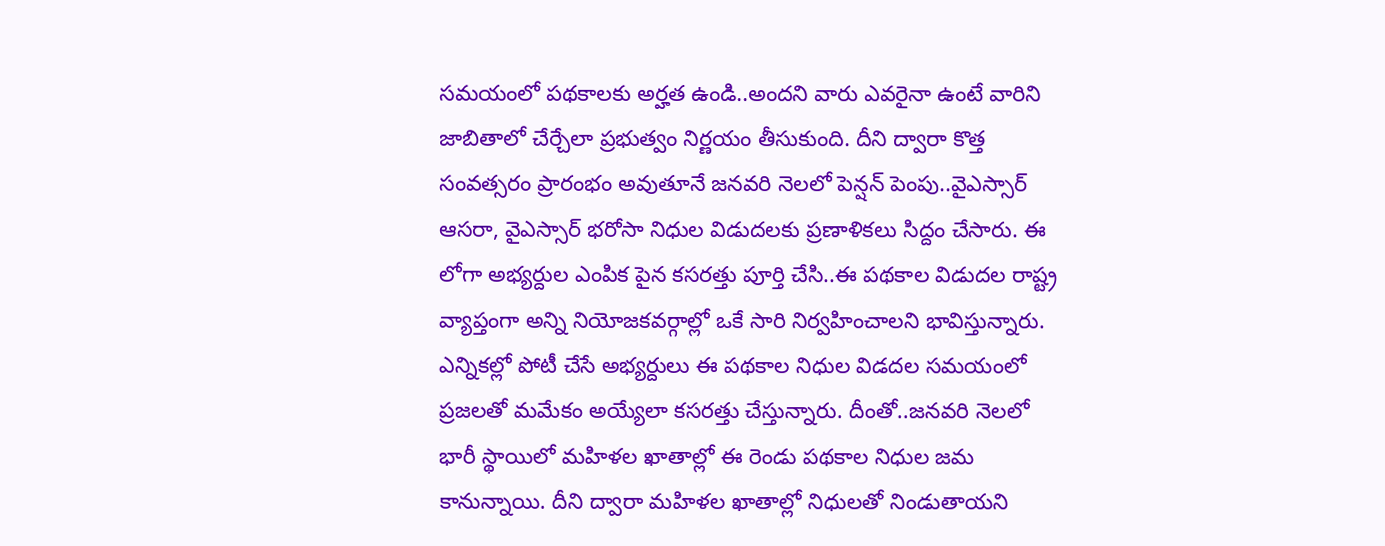సమయంలో పథకాలకు అర్హత ఉండి..అందని వారు ఎవరైనా ఉంటే వారిని జాబితాలో చేర్చేలా ప్రభుత్వం నిర్ణయం తీసుకుంది. దీని ద్వారా కొత్త సంవత్సరం ప్రారంభం అవుతూనే జనవరి నెలలో పెన్షన్ పెంపు..వైఎస్సార్ ఆసరా, వైఎస్సార్ భరోసా నిధుల విడుదలకు ప్రణాళికలు సిద్దం చేసారు. ఈ లోగా అభ్యర్దుల ఎంపిక పైన కసరత్తు పూర్తి చేసి..ఈ పథకాల విడుదల రాష్ట్ర వ్యాప్తంగా అన్ని నియోజకవర్గాల్లో ఒకే సారి నిర్వహించాలని భావిస్తున్నారు. ఎన్నికల్లో పోటీ చేసే అభ్యర్దులు ఈ పథకాల నిధుల విడదల సమయంలో ప్రజలతో మమేకం అయ్యేలా కసరత్తు చేస్తున్నారు. దీంతో..జనవరి నెలలో భారీ స్థాయిలో మహిళల ఖాతాల్లో ఈ రెండు పథకాల నిధుల జమ కానున్నాయి. దీని ద్వారా మహిళల ఖాతాల్లో నిధులతో నిండుతాయని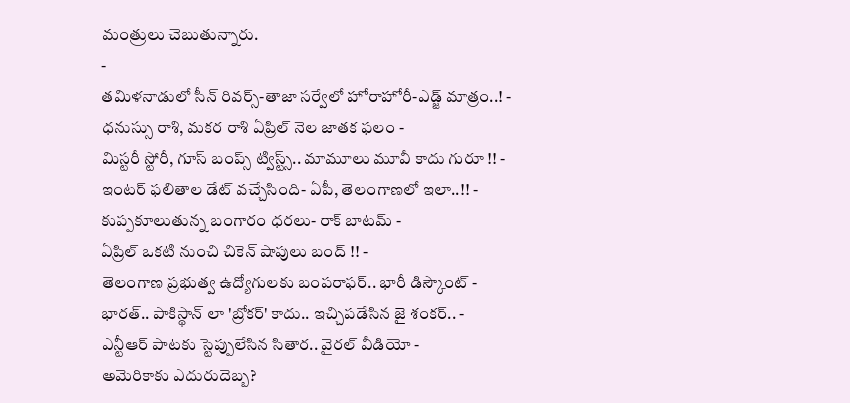మంత్రులు చెబుతున్నారు.
-
తమిళనాడులో సీన్ రివర్స్-తాజా సర్వేలో హోరాహోరీ-ఎడ్జ్ మాత్రం..! -
ధనుస్సు రాశి, మకర రాశి ఏప్రిల్ నెల జాతక ఫలం -
మిస్టరీ స్టోరీ, గూస్ బంప్స్ ట్విస్ట్స్.. మామూలు మూవీ కాదు గురూ !! -
ఇంటర్ ఫలితాల డేట్ వచ్చేసింది- ఏపీ, తెలంగాణలో ఇలా..!! -
కుప్పకూలుతున్న బంగారం ధరలు- రాక్ బాటమ్ -
ఏప్రిల్ ఒకటి నుంచి చికెన్ షాపులు బంద్ !! -
తెలంగాణ ప్రభుత్వ ఉద్యోగులకు బంపరాఫర్.. భారీ డిస్కౌంట్ -
భారత్.. పాకిస్థాన్ లా 'బ్రోకర్' కాదు.. ఇచ్చిపడేసిన జై శంకర్.. -
ఎన్టీఆర్ పాటకు స్టెప్పులేసిన సితార.. వైరల్ వీడియో -
అమెరికాకు ఎదురుదెబ్బ?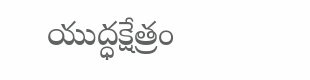యుద్ధక్షేత్రం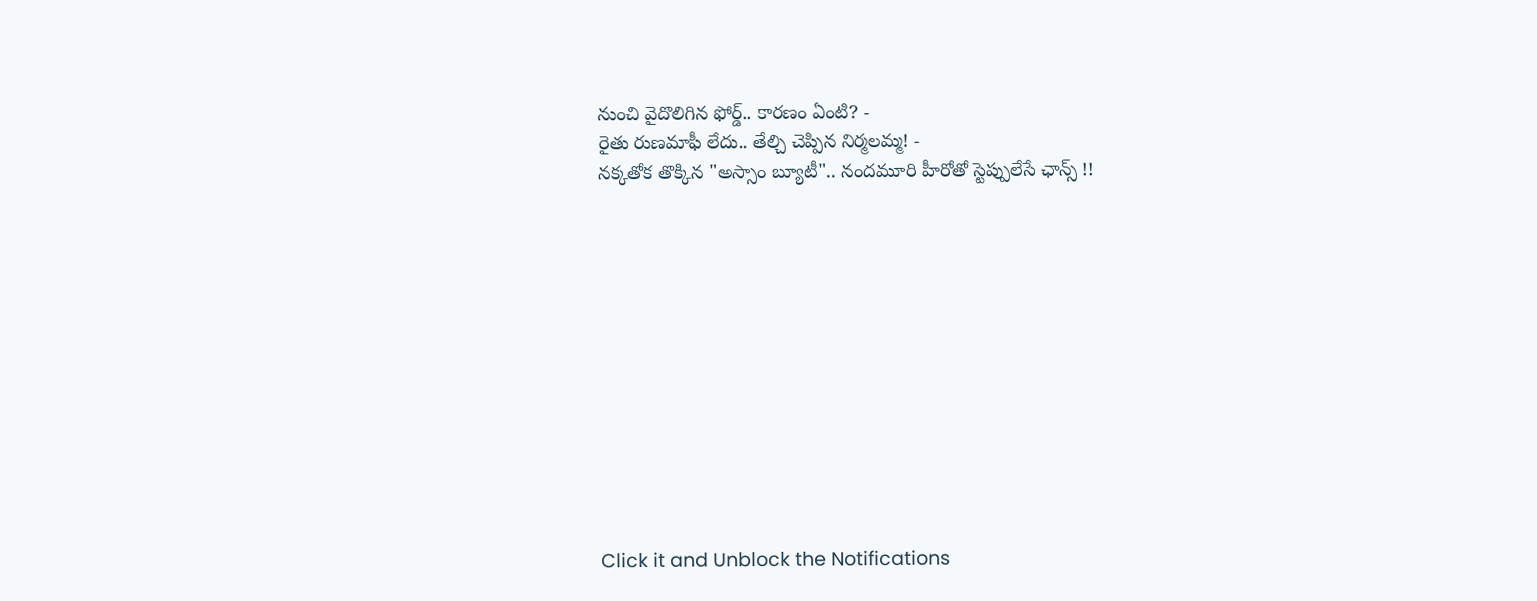నుంచి వైదొలిగిన ఫోర్డ్.. కారణం ఏంటి? -
రైతు రుణమాఫీ లేదు.. తేల్చి చెప్పిన నిర్మలమ్మ! -
నక్కతోక తొక్కిన "అస్సాం బ్యూటీ".. నందమూరి హీరోతో స్టెప్పులేసే ఛాన్స్ !!












Click it and Unblock the Notifications